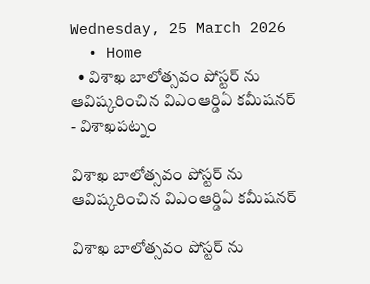Wednesday, 25 March 2026
  • Home
  • విశాఖ బాలోత్సవం పోస్టర్ ను ఆవిష్కరించిన విఎంఆర్డిఏ కమీషనర్
- విశాఖపట్నం

విశాఖ బాలోత్సవం పోస్టర్ ను ఆవిష్కరించిన విఎంఆర్డిఏ కమీషనర్

విశాఖ బాలోత్సవం పోస్టర్ ను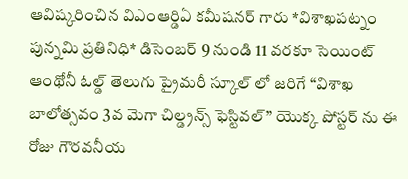ఆవిష్కరించిన విఎంఆర్డిఏ కమీషనర్ గారు *విశాఖపట్నం పున్నమి ప్రతినిధి* డిసెంబర్ 9 నుండి 11 వరకూ సెయింట్ ఆంథోనీ ఓల్డ్ తెలుగు ప్రైమరీ స్కూల్ లో జరిగే “విశాఖ బాలోత్సవం 3వ మెగా చిల్డ్రన్స్ ఫెస్టివల్” యొక్క పోస్టర్ ను ఈ రోజు గౌరవనీయ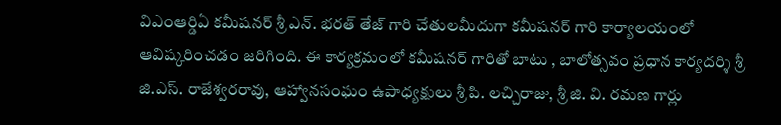విఎంఆర్డిఏ కమీషనర్ శ్రీ ఎన్. భరత్ తేజ్ గారి చేతులమీదుగా కమీషనర్ గారి కార్యాలయంలో ఆవిష్కరించడం జరిగింది. ఈ కార్యక్రమంలో కమీషనర్ గారితో బాటు , బాలోత్సవం ప్రధాన కార్యదర్శి శ్రీ జి.ఎస్. రాజేశ్వరరావు, ఆహ్వానసంఘం ఉపాధ్యక్షులు శ్రీ పి. లచ్చిరాజు, శ్రీ జి. వి. రమణ గార్లు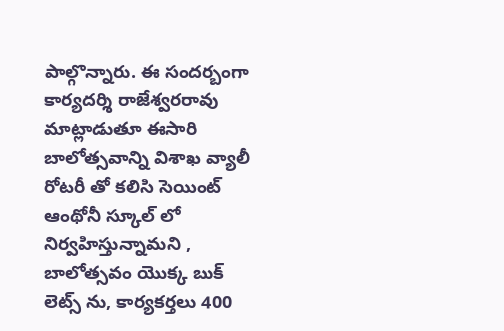పాల్గొన్నారు. ఈ సందర్బంగా కార్యదర్శి రాజేశ్వరరావు మాట్లాడుతూ ఈసారి బాలోత్సవాన్ని విశాఖ వ్యాలీ రోటరీ తో కలిసి సెయింట్ ఆంథోనీ స్కూల్ లో నిర్వహిస్తున్నామని , బాలోత్సవం యొక్క బుక్ లెట్స్ ను, కార్యకర్తలు 400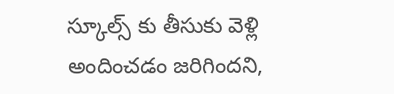స్కూల్స్ కు తీసుకు వెళ్లి అందించడం జరిగిందని,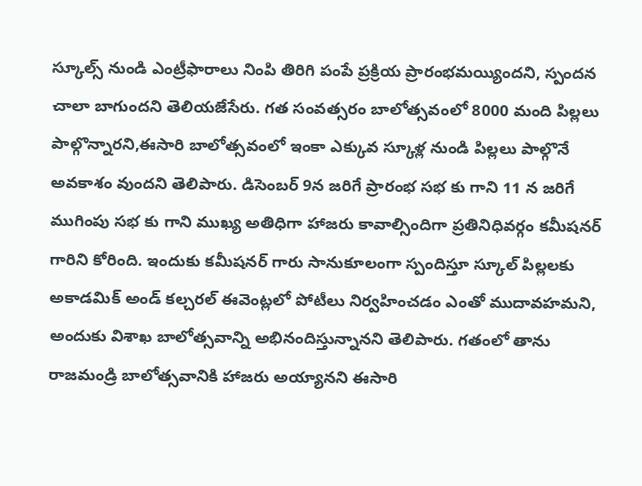స్కూల్స్ నుండి ఎంట్రీఫారాలు నింపి తిరిగి పంపే ప్రక్రియ ప్రారంభమయ్యిందని, స్పందన చాలా బాగుందని తెలియజేసేరు. గత సంవత్సరం బాలోత్సవంలో 8000 మంది పిల్లలు పాల్గొన్నారని,ఈసారి బాలోత్సవంలో ఇంకా ఎక్కువ స్కూళ్ల నుండి పిల్లలు పాల్గొనే అవకాశం వుందని తెలిపారు. డిసెంబర్ 9న జరిగే ప్రారంభ సభ కు గాని 11 న జరిగే ముగింపు సభ కు గాని ముఖ్య అతిధిగా హాజరు కావాల్సిందిగా ప్రతినిధివర్గం కమీషనర్ గారిని కోరింది. ఇందుకు కమీషనర్ గారు సానుకూలంగా స్పందిస్తూ స్కూల్ పిల్లలకు అకాడమిక్ అండ్ కల్చరల్ ఈవెంట్లలో పోటీలు నిర్వహించడం ఎంతో ముదావహమని, అందుకు విశాఖ బాలోత్సవాన్ని అభినందిస్తున్నానని తెలిపారు. గతంలో తాను రాజమండ్రి బాలోత్సవానికి హాజరు అయ్యానని ఈసారి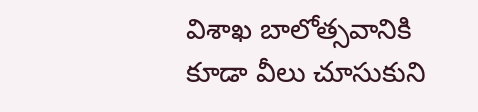విశాఖ బాలోత్సవానికి కూడా వీలు చూసుకుని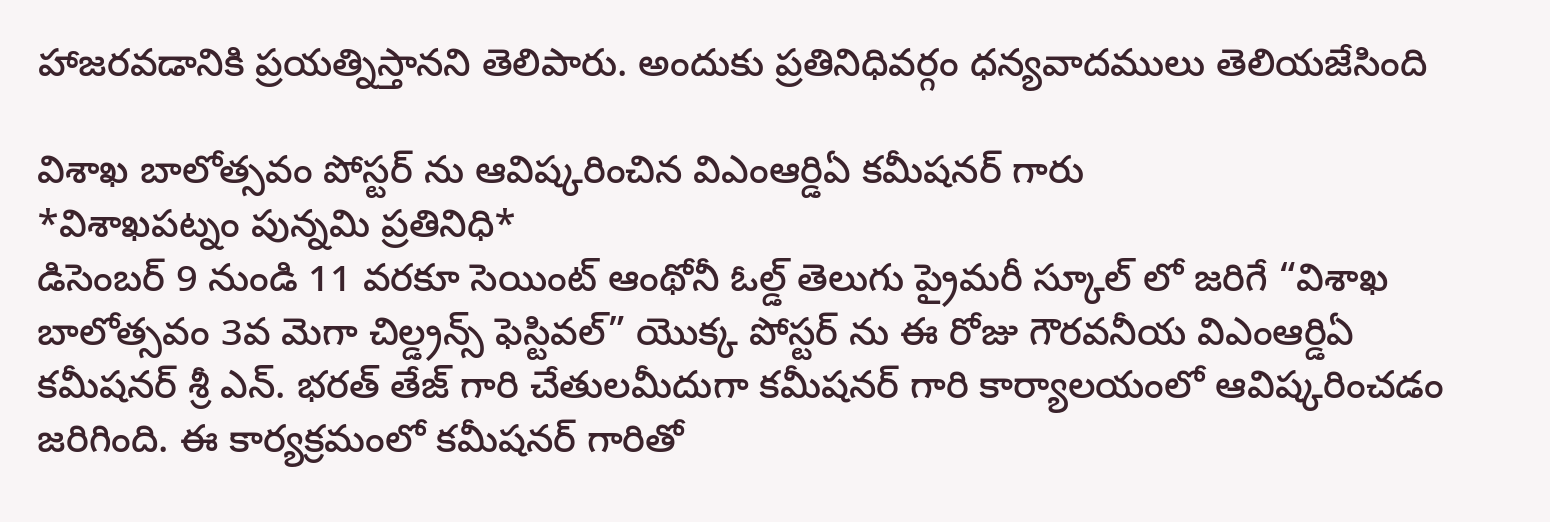హాజరవడానికి ప్రయత్నిస్తానని తెలిపారు. అందుకు ప్రతినిధివర్గం ధన్యవాదములు తెలియజేసింది

విశాఖ బాలోత్సవం పోస్టర్ ను ఆవిష్కరించిన విఎంఆర్డిఏ కమీషనర్ గారు
*విశాఖపట్నం పున్నమి ప్రతినిధి*
డిసెంబర్ 9 నుండి 11 వరకూ సెయింట్ ఆంథోనీ ఓల్డ్ తెలుగు ప్రైమరీ స్కూల్ లో జరిగే “విశాఖ బాలోత్సవం 3వ మెగా చిల్డ్రన్స్ ఫెస్టివల్” యొక్క పోస్టర్ ను ఈ రోజు గౌరవనీయ విఎంఆర్డిఏ కమీషనర్ శ్రీ ఎన్. భరత్ తేజ్ గారి చేతులమీదుగా కమీషనర్ గారి కార్యాలయంలో ఆవిష్కరించడం జరిగింది. ఈ కార్యక్రమంలో కమీషనర్ గారితో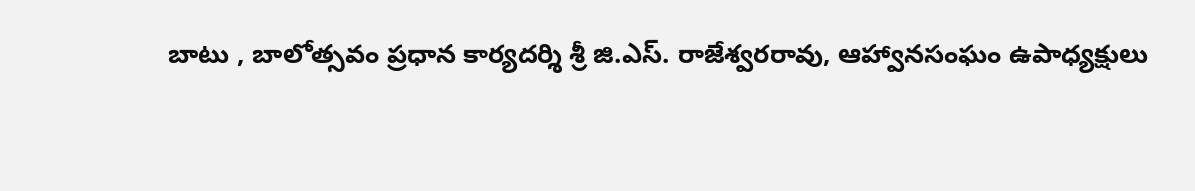బాటు , బాలోత్సవం ప్రధాన కార్యదర్శి శ్రీ జి.ఎస్. రాజేశ్వరరావు, ఆహ్వానసంఘం ఉపాధ్యక్షులు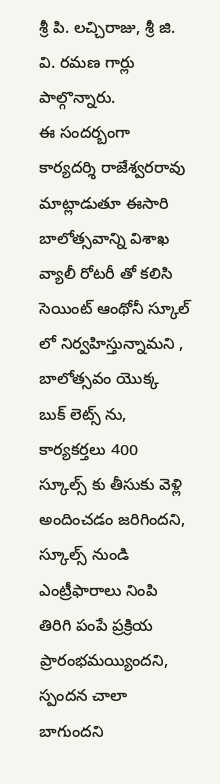శ్రీ పి. లచ్చిరాజు, శ్రీ జి. వి. రమణ గార్లు పాల్గొన్నారు.
ఈ సందర్బంగా కార్యదర్శి రాజేశ్వరరావు మాట్లాడుతూ ఈసారి బాలోత్సవాన్ని విశాఖ వ్యాలీ రోటరీ తో కలిసి సెయింట్ ఆంథోనీ స్కూల్ లో నిర్వహిస్తున్నామని , బాలోత్సవం యొక్క బుక్ లెట్స్ ను, కార్యకర్తలు 400 స్కూల్స్ కు తీసుకు వెళ్లి అందించడం జరిగిందని, స్కూల్స్ నుండి ఎంట్రీఫారాలు నింపి తిరిగి పంపే ప్రక్రియ ప్రారంభమయ్యిందని, స్పందన చాలా బాగుందని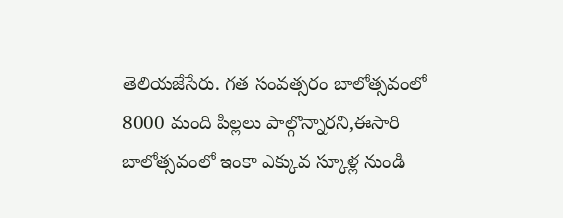తెలియజేసేరు. గత సంవత్సరం బాలోత్సవంలో 8000 మంది పిల్లలు పాల్గొన్నారని,ఈసారి బాలోత్సవంలో ఇంకా ఎక్కువ స్కూళ్ల నుండి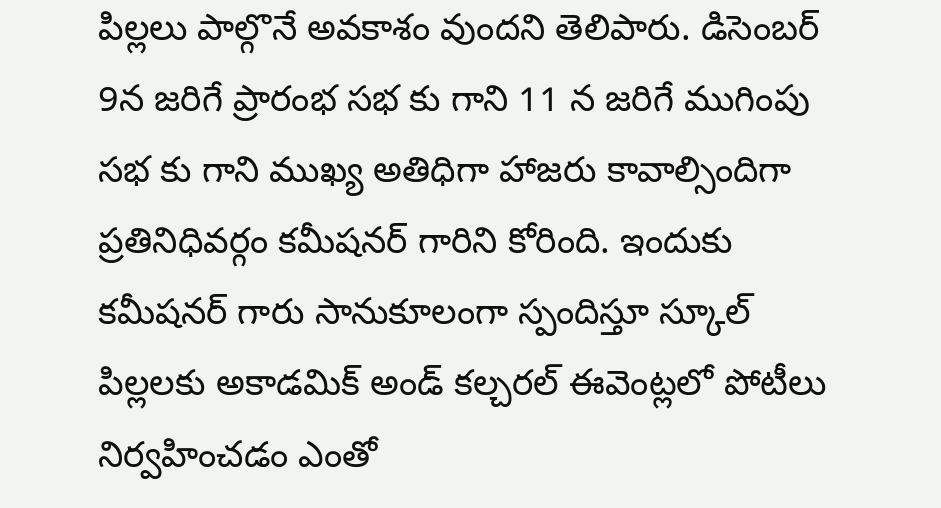పిల్లలు పాల్గొనే అవకాశం వుందని తెలిపారు. డిసెంబర్ 9న జరిగే ప్రారంభ సభ కు గాని 11 న జరిగే ముగింపు సభ కు గాని ముఖ్య అతిధిగా హాజరు కావాల్సిందిగా ప్రతినిధివర్గం కమీషనర్ గారిని కోరింది. ఇందుకు కమీషనర్ గారు సానుకూలంగా స్పందిస్తూ స్కూల్ పిల్లలకు అకాడమిక్ అండ్ కల్చరల్ ఈవెంట్లలో పోటీలు నిర్వహించడం ఎంతో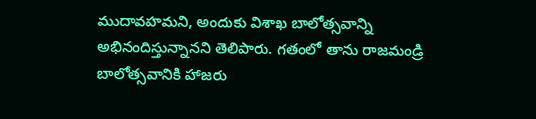ముదావహమని, అందుకు విశాఖ బాలోత్సవాన్ని అభినందిస్తున్నానని తెలిపారు. గతంలో తాను రాజమండ్రి బాలోత్సవానికి హాజరు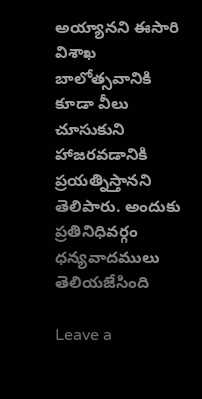అయ్యానని ఈసారి విశాఖ బాలోత్సవానికి కూడా వీలు చూసుకుని హాజరవడానికి ప్రయత్నిస్తానని తెలిపారు. అందుకు ప్రతినిధివర్గం ధన్యవాదములు తెలియజేసింది

Leave a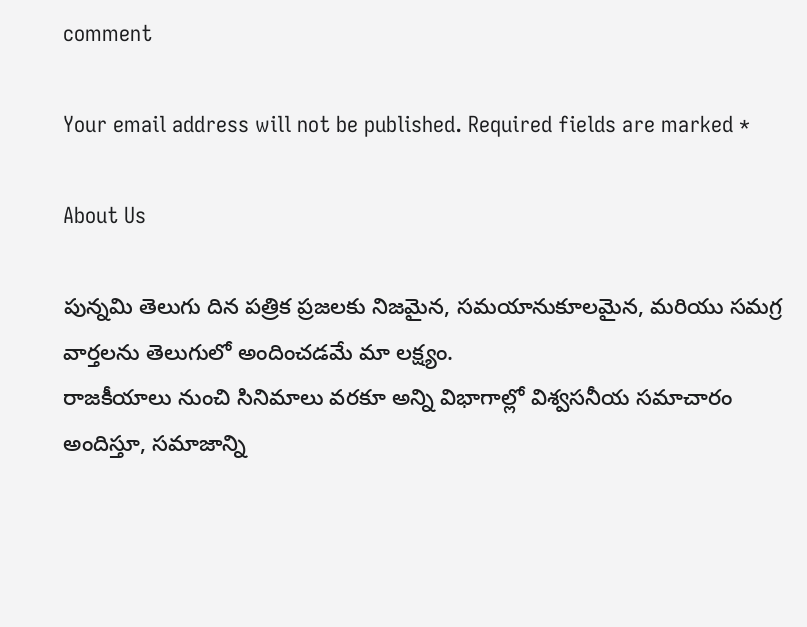comment

Your email address will not be published. Required fields are marked *

About Us

పున్నమి తెలుగు దిన పత్రిక ప్రజలకు నిజమైన, సమయానుకూలమైన, మరియు సమగ్ర వార్తలను తెలుగులో అందించడమే మా లక్ష్యం.
రాజకీయాలు నుంచి సినిమాలు వరకూ అన్ని విభాగాల్లో విశ్వసనీయ సమాచారం అందిస్తూ, సమాజాన్ని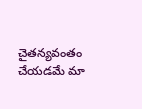చైతన్యవంతం చేయడమే మా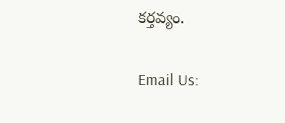కర్తవ్యం.

Email Us: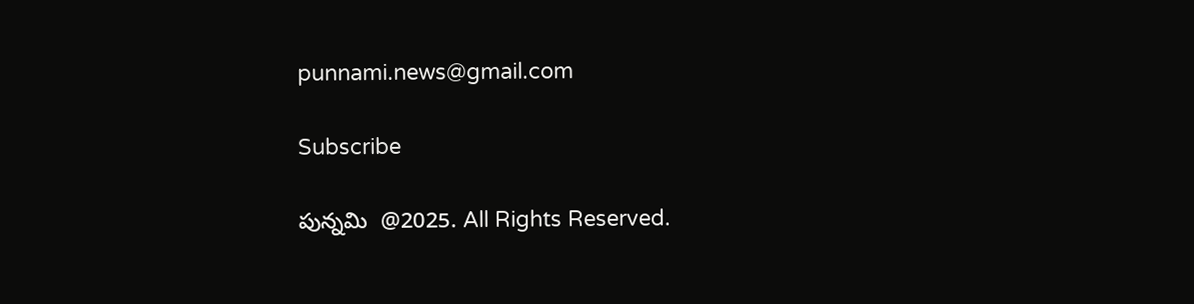punnami.news@gmail.com

Subscribe

పున్నమి  @2025. All Rights Reserved.